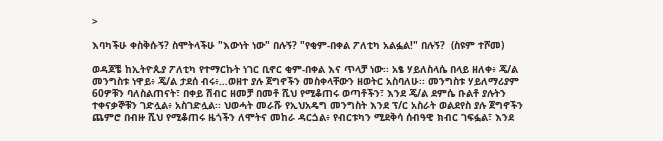>

እባካችሁ ቀስቅሱኝ? ስሞትላችሁ "እውነት ነው" በሉኝ? "የቂም-በቀል ፖለቲካ አልፏል!" በሉኝ?  (ስዩም ተሾመ)

ወዳጆቼ ከኢትዮጲያ ፖለቲካ የተማርኩት ነገር ቢኖር ቂም-በቀል እና ጥላቻ ነው፡፡ አፄ ሃይለስላሴ በላይ ዘለቀ፥ ጄ/ል መንግስቱ ነዋይ፥ ጄ/ል ታደሰ ብሩ፥…ወዘተ ያሉ ጀግኖችን መስቀላቸውን ዘወትር አስባለሁ፡፡ መንግስቱ ሃይለማሪያም 60ዎቹን ባለስልጠናት፣ በቀይ ሽብር ዘመቻ በመቶ ሺህ የሚቆጠሩ ወጣቶችን፣ እንደ ጄ/ል ደምሴ ቡልቶ ያሉትን ተቀናቃኞቹን ገድሏል፥ አስገድሏል፡፡ ህወሓት መራሹ የኢህአዴግ መንግስት እንደ ፕ/ር አስራት ወልደየስ ያሉ ጀግኖችን ጨምሮ በብዙ ሺህ የሚቆጠሩ ዜጎችን ለሞትና መከራ ዳርጏል፥ የብርቱካን ሚደቅሳ ሰብዓዊ ክብር ገፍፏል፣ እንደ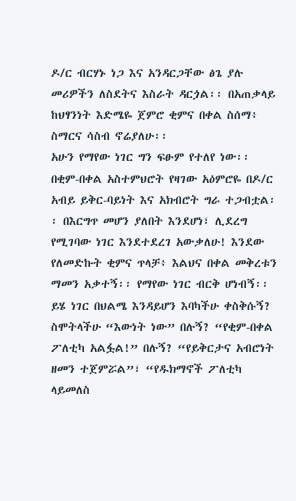ዶ/ር ብርሃኑ ነጋ እና አንዳርጋቸው ፅጌ ያሉ መሪዎችን ለስደትና እስራት ዳርጏል፡፡ በአጠቃላይ ከህፃንነት እድሜዬ ጀምሮ ቂምና በቀል ስሰማ፥ ስማርና ሳስብ ኖሬያለሁ፡፡
አሁን የማየው ነገር ግን ፍፁም የተለየ ነው፡፡ በቂም-በቀል አስተምህሮት የዛገው አዕምሮዬ በዶ/ር አብይ ይቅር-ባይነት እና አክብሮት ግራ ተጋብቷል፡፡ በእርግጥ መሆን ያለበት እንደሆነ፣ ሊደረግ የሚገባው ነገር እንደተደረገ አውቃለሁ! እንደው የለመድኩት ቂምና ጥላቻ፥ እልህና በቀል መቅረቱን ማመን አቃተኝ፡፡ የማየው ነገር ብርቅ ሆነብኝ፡፡ ይሄ ነገር በህልሜ እንዳይሆን እባካችሁ ቀስቅሱኝ? ስሞትላችሁ “እውነት ነው” በሉኝ? “የቂም-በቀል ፖለቲካ አልፏል!” በሉኝ? “የይቅርታና አብሮነት ዘመን ተጀምሯል”፣ “የዱክማኖች ፖለቲካ ላይመለስ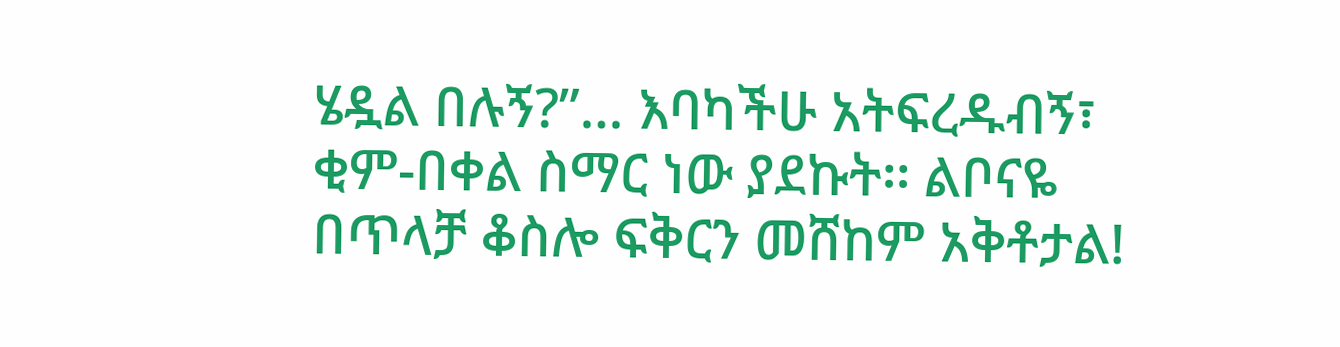ሄዷል በሉኝ?”… እባካችሁ አትፍረዱብኝ፣ ቂም-በቀል ስማር ነው ያደኩት፡፡ ልቦናዬ በጥላቻ ቆስሎ ፍቅርን መሸከም አቅቶታል!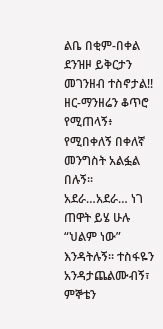ልቤ በቂም-በቀል ደንዝዞ ይቅርታን መገንዘብ ተስኖታል!! ዘር-ማንዘሬን ቆጥሮ የሚጠላኝ፥ የሚበቀለኝ በቀለኛ መንግስት አልፏል በሉኝ፡፡ አደራ…አደራ… ነገ ጠዋት ይሄ ሁሉ “ህልም ነው” እንዳትሉኝ፡፡ ተስፋዬን አንዳታጨልሙብኝ፣ ምኞቴን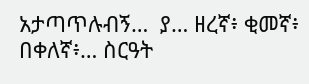አታጣጥሉብኝ…  ያ… ዘረኛ፥ ቂመኛ፥ በቀለኛ፥… ስርዓት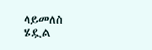ላይመለስ ሄዷል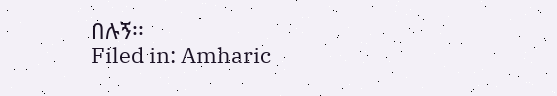በሉኝ፡፡
Filed in: Amharic